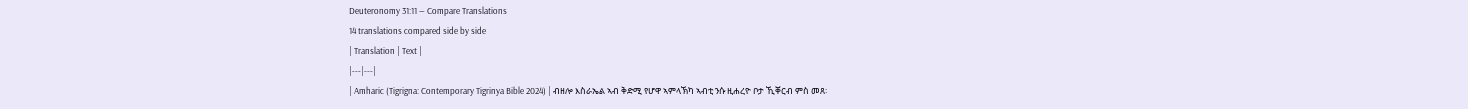Deuteronomy 31:11 — Compare Translations
14 translations compared side by side
| Translation | Text |
|---|---|
| Amharic (Tigrigna: Contemporary Tigrinya Bible 2024) | ብዘሎ እስራኤል ኣብ ቅድሚ የሆዋ ኣምላኽካ ኣብቲ ንሱ ዚሐረዮ ቦታ ኺቐርብ ምስ መጸ፡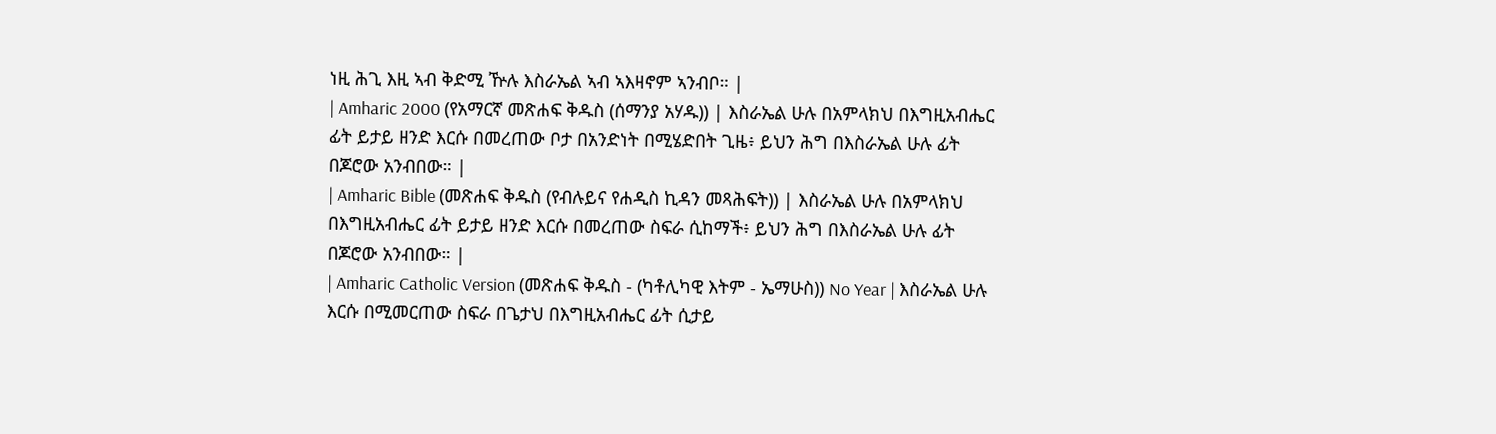ነዚ ሕጊ እዚ ኣብ ቅድሚ ዅሉ እስራኤል ኣብ ኣእዛኖም ኣንብቦ። |
| Amharic 2000 (የአማርኛ መጽሐፍ ቅዱስ (ሰማንያ አሃዱ)) | እስራኤል ሁሉ በአምላክህ በእግዚአብሔር ፊት ይታይ ዘንድ እርሱ በመረጠው ቦታ በአንድነት በሚሄድበት ጊዜ፥ ይህን ሕግ በእስራኤል ሁሉ ፊት በጆሮው አንብበው። |
| Amharic Bible (መጽሐፍ ቅዱስ (የብሉይና የሐዲስ ኪዳን መጻሕፍት)) | እስራኤል ሁሉ በአምላክህ በእግዚአብሔር ፊት ይታይ ዘንድ እርሱ በመረጠው ስፍራ ሲከማች፥ ይህን ሕግ በእስራኤል ሁሉ ፊት በጆሮው አንብበው። |
| Amharic Catholic Version (መጽሐፍ ቅዱስ - (ካቶሊካዊ እትም - ኤማሁስ)) No Year | እስራኤል ሁሉ እርሱ በሚመርጠው ስፍራ በጌታህ በእግዚአብሔር ፊት ሲታይ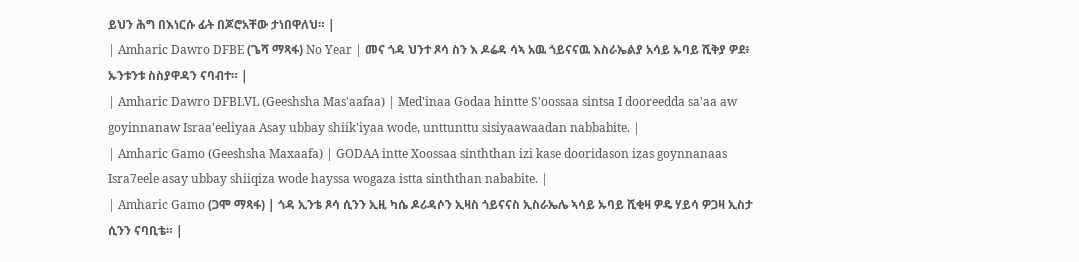ይህን ሕግ በእነርሱ ፊት በጆሮአቸው ታነበዋለህ። |
| Amharic Dawro DFBE (ጌሻ ማጻፋ) No Year | መና ጎዳ ህንተ ጾሳ ስን እ ዶሬዳ ሳኣ አዉ ጎይናናዉ እስራኤልያ አሳይ ኡባይ ሺቅያ ዎደ፥ ኡንቱንቱ ስስያዋዳን ናባብተ። |
| Amharic Dawro DFBLVL (Geeshsha Mas'aafaa) | Med'inaa Godaa hintte S'oossaa sintsa I dooreedda sa'aa aw goyinnanaw Israa'eeliyaa Asay ubbay shiik'iyaa wode, unttunttu sisiyaawaadan nabbabite. |
| Amharic Gamo (Geeshsha Maxaafa) | GODAA intte Xoossaa sinththan izi kase dooridason izas goynnanaas Isra7eele asay ubbay shiiqiza wode hayssa wogaza istta sinththan nababite. |
| Amharic Gamo (ጋሞ ማጻፋ) | ጎዳ ኢንቴ ጾሳ ሲንን ኢዚ ካሴ ዶሪዳሶን ኢዛስ ጎይናናስ ኢስራኤሌ ኣሳይ ኡባይ ሺቂዛ ዎዴ ሃይሳ ዎጋዛ ኢስታ ሲንን ናባቢቴ። |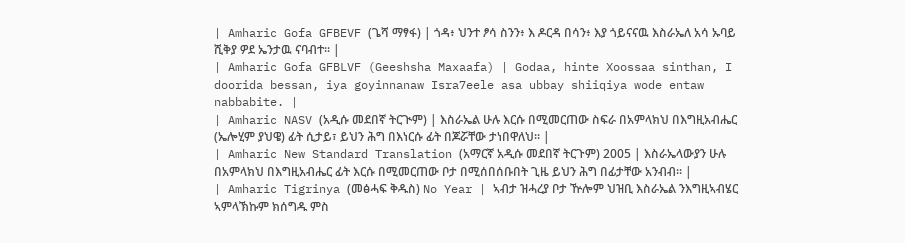| Amharic Gofa GFBEVF (ጌሻ ማፃፋ) | ጎዳ፥ ህንተ ፆሳ ስንን፥ እ ዶርዳ በሳን፥ እያ ጎይናናዉ እስራኤለ አሳ ኡባይ ሺቅያ ዎደ ኤንታዉ ናባብተ። |
| Amharic Gofa GFBLVF (Geeshsha Maxaafa) | Godaa, hinte Xoossaa sinthan, I doorida bessan, iya goyinnanaw Isra7eele asa ubbay shiiqiya wode entaw nabbabite. |
| Amharic NASV (አዲሱ መደበኛ ትርጒም) | እስራኤል ሁሉ እርሱ በሚመርጠው ስፍራ በአምላክህ በእግዚአብሔር (ኤሎሂም ያህዌ) ፊት ሲታይ፣ ይህን ሕግ በእነርሱ ፊት በጆሯቸው ታነበዋለህ። |
| Amharic New Standard Translation (አማርኛ አዲሱ መደበኛ ትርጉም) 2005 | እስራኤላውያን ሁሉ በአምላክህ በእግዚአብሔር ፊት እርሱ በሚመርጠው ቦታ በሚሰበሰቡበት ጊዜ ይህን ሕግ በፊታቸው አንብብ። |
| Amharic Tigrinya (መፅሓፍ ቅዱስ) No Year | ኣብታ ዝሓረያ ቦታ ዅሎም ህዝቢ እስራኤል ንእግዚኣብሄር ኣምላኽኩም ክሰግዱ ምስ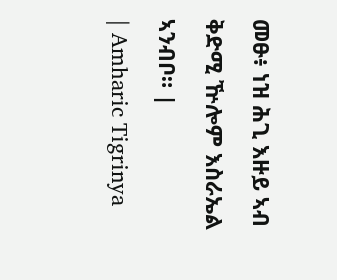መፁ፥ ነዝ ሕጊ እዙይ ኣብ ቅድሚ ዅሎም እስራኤል ኣንብቦ። |
| Amharic Tigrinya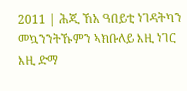2011 | ሕጂ ኸአ ዓበይቲ ነገዳትካን መኳንንትኹምን ኣክቡለይ እዚ ነገር እዚ ድማ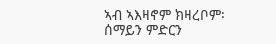ኣብ ኣእዛኖም ክዛረቦም፡ ሰማይን ምድርን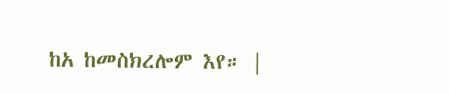ከአ ከመስክረሎም እየ። |